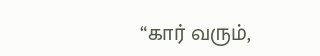“கார் வரும்,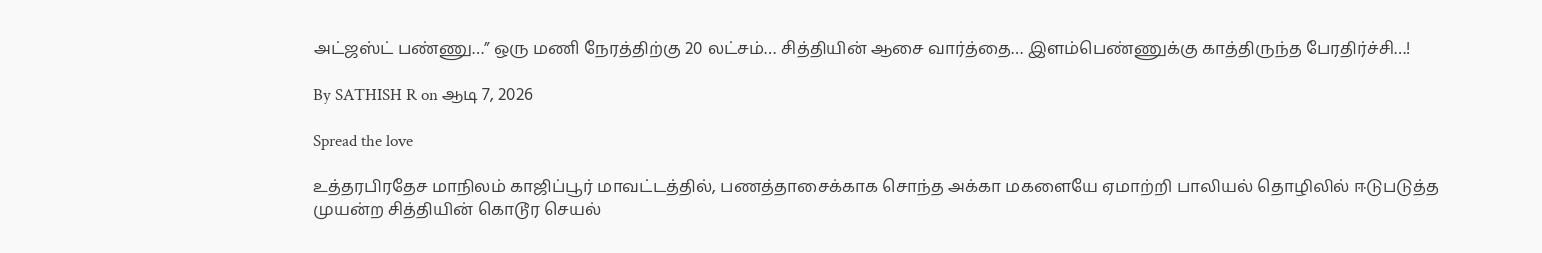அட்ஜஸ்ட் பண்ணு…” ஒரு மணி நேரத்திற்கு 20 லட்சம்… சித்தியின் ஆசை வார்த்தை… இளம்பெண்ணுக்கு காத்திருந்த பேரதிர்ச்சி…!

By SATHISH R on ஆடி 7, 2026

Spread the love

உத்தரபிரதேச மாநிலம் காஜிப்பூர் மாவட்டத்தில், பணத்தாசைக்காக சொந்த அக்கா மகளையே ஏமாற்றி பாலியல் தொழிலில் ஈடுபடுத்த முயன்ற சித்தியின் கொடூர செயல்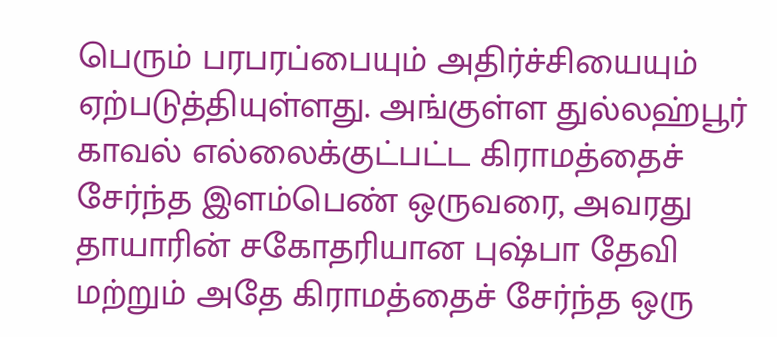பெரும் பரபரப்பையும் அதிர்ச்சியையும் ஏற்படுத்தியுள்ளது. அங்குள்ள துல்லஹ்பூர் காவல் எல்லைக்குட்பட்ட கிராமத்தைச் சேர்ந்த இளம்பெண் ஒருவரை, அவரது தாயாரின் சகோதரியான புஷ்பா தேவி மற்றும் அதே கிராமத்தைச் சேர்ந்த ஒரு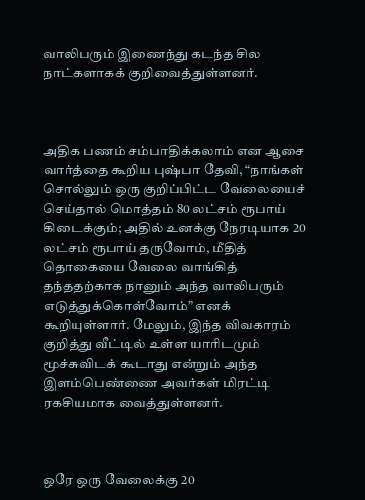வாலிபரும் இணைந்து கடந்த சில நாட்களாகக் குறிவைத்துள்ளனர்.



அதிக பணம் சம்பாதிக்கலாம் என ஆசை வார்த்தை கூறிய புஷ்பா தேவி, “நாங்கள் சொல்லும் ஒரு குறிப்பிட்ட வேலையைச் செய்தால் மொத்தம் 80 லட்சம் ரூபாய் கிடைக்கும்; அதில் உனக்கு நேரடியாக 20 லட்சம் ரூபாய் தருவோம், மீதித் தொகையை வேலை வாங்கித் தந்ததற்காக நானும் அந்த வாலிபரும் எடுத்துக்கொள்வோம்” எனக் கூறியுள்ளார். மேலும், இந்த விவகாரம் குறித்து வீட்டில் உள்ள யாரிடமும் மூச்சுவிடக் கூடாது என்றும் அந்த இளம்பெண்ணை அவர்கள் மிரட்டி ரகசியமாக வைத்துள்ளனர்.



ஒரே ஒரு வேலைக்கு 20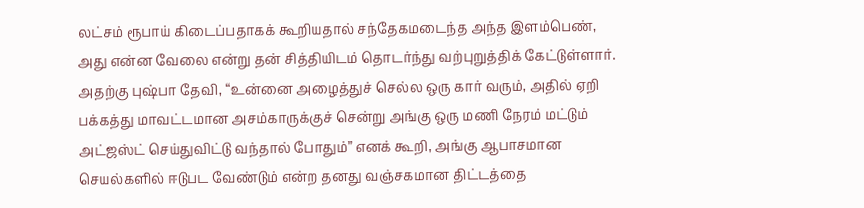லட்சம் ரூபாய் கிடைப்பதாகக் கூறியதால் சந்தேகமடைந்த அந்த இளம்பெண், அது என்ன வேலை என்று தன் சித்தியிடம் தொடர்ந்து வற்புறுத்திக் கேட்டுள்ளார். அதற்கு புஷ்பா தேவி, “உன்னை அழைத்துச் செல்ல ஒரு கார் வரும், அதில் ஏறி பக்கத்து மாவட்டமான அசம்காருக்குச் சென்று அங்கு ஒரு மணி நேரம் மட்டும் அட்ஜஸ்ட் செய்துவிட்டு வந்தால் போதும்” எனக் கூறி, அங்கு ஆபாசமான செயல்களில் ஈடுபட வேண்டும் என்ற தனது வஞ்சகமான திட்டத்தை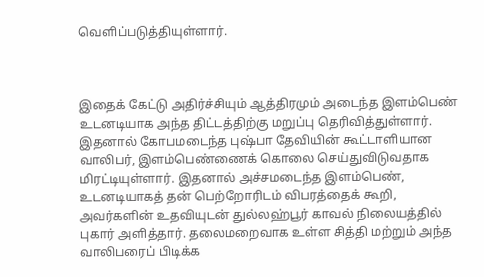வெளிப்படுத்தியுள்ளார்.



இதைக் கேட்டு அதிர்ச்சியும் ஆத்திரமும் அடைந்த இளம்பெண் உடனடியாக அந்த திட்டத்திற்கு மறுப்பு தெரிவித்துள்ளார். இதனால் கோபமடைந்த புஷ்பா தேவியின் கூட்டாளியான வாலிபர், இளம்பெண்ணைக் கொலை செய்துவிடுவதாக மிரட்டியுள்ளார். இதனால் அச்சமடைந்த இளம்பெண், உடனடியாகத் தன் பெற்றோரிடம் விபரத்தைக் கூறி, அவர்களின் உதவியுடன் துல்லஹ்பூர் காவல் நிலையத்தில் புகார் அளித்தார். தலைமறைவாக உள்ள சித்தி மற்றும் அந்த வாலிபரைப் பிடிக்க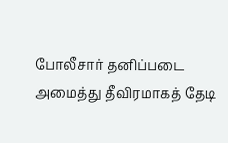போலீசார் தனிப்படை அமைத்து தீவிரமாகத் தேடி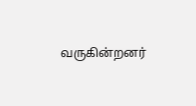வருகின்றனர்